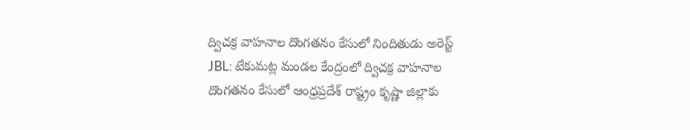ద్విచక్ర వాహనాల దొంగతనం కేసులో నిందితుడు అరెస్ట్
JBL: టేకుమట్ల మండల కేంద్రంలో ద్విచక్ర వాహనాల దొంగతనం కేసులో ఆంధ్రప్రదేశ్ రాష్ట్రం కృష్ణా జిల్లాకు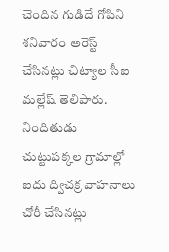చెందిన గుడిదే గోపిని శనివారం అరెస్ట్ చేసినట్లు చిట్యాల సీఐ మల్లేష్ తెలిపారు. నిందితుడు చుట్టుపక్కల గ్రామాల్లో ఐదు ద్విచక్ర వాహనాలు చోరీ చేసినట్లు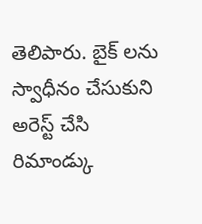తెలిపారు. బైక్ లను స్వాధీనం చేసుకుని అరెస్ట్ చేసి రిమాండ్కు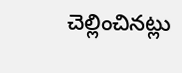చెల్లించినట్లు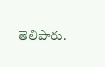తెలిపారు.